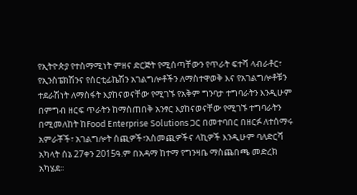የኢትዮጵያ የተስማሚነት ምዘና ድርጅት የሚሰጣቸውን የጥራት ፍተሻ ላብራቶር፣ የኢንስፔክሽንና የሰርቲፊኬሽን አገልግሎቶችን ለማስተዋወቅ እና የአገልግሎቶቹን ተደራሽነት ለማስፋት እያከናወናቸው የሚገኙ የአቅም ግንባታ ተግባራትን እንዲሁም በምግብ ዘርፍ ጥራትን ከማስጠበቅ አንፃር እያከናወናቸው የሚገኙ ተግባራትን በሚመለከት ከFood Enterprise Solutions ጋር በመተባበር በዘርፉ ለተሰማሩ አምራቾች፣ አገልግሎት ሰጪዎች፣አስመጪዎችና ላኪዎች እንዲሁም ባለድርሻ አካላት ሰኔ 27ቀን 2015ዓ.ም በአዳማ ከተማ የግንዛቤ ማስጨበጫ መድረክ አካሄደ፡፡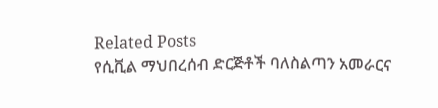Related Posts
የሲቪል ማህበረሰብ ድርጅቶች ባለስልጣን አመራርና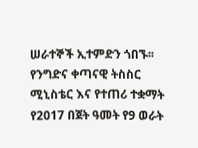ሠራተኞች ኢተምድን ጎበኙ፡፡
የንግድና ቀጣናዊ ትስስር ሚኒስቴር እና የተጠሪ ተቋማት የ2017 በጀት ዓመት የ9 ወራት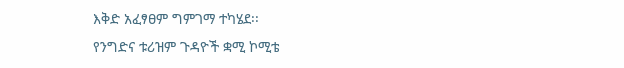እቅድ አፈፃፀም ግምገማ ተካሄደ፡፡
የንግድና ቱሪዝም ጉዳዮች ቋሚ ኮሚቴ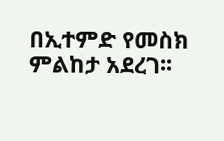በኢተምድ የመስክ ምልከታ አደረገ፡፡